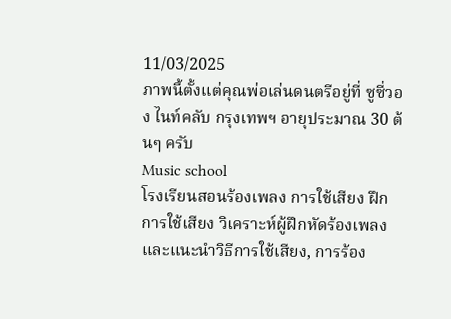11/03/2025
ภาพนี้ตั้งแต่คุณพ่อเล่นดนตรีอยู่ที่ ซูซี่วอง ไนท์คลับ กรุงเทพฯ อายุประมาณ 30 ต้นๆ ครับ
Music school
โรงเรียนสอนร้องเพลง การใช้เสียง ฝึกการใช้เสียง วิเคราะห์ผู้ฝึกหัดร้องเพลงและแนะนำวิธีการใช้เสียง, การร้อง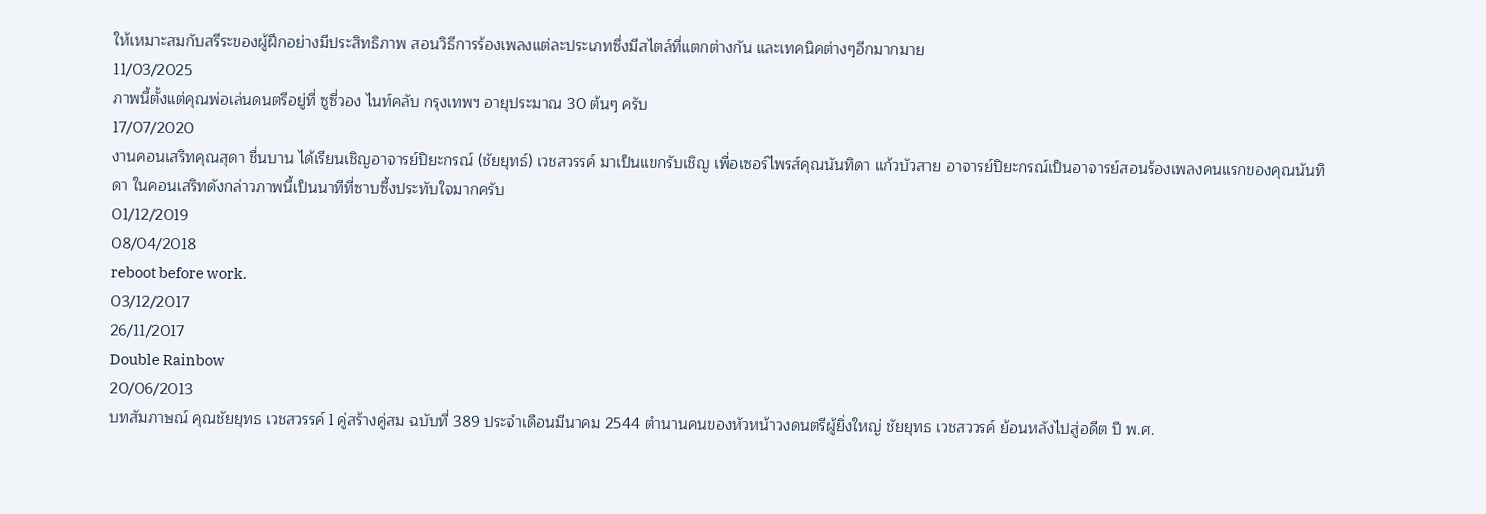ให้เหมาะสมกับสรีระของผู้ฝึกอย่างมีประสิทธิภาพ สอนวิธีการร้องเพลงแต่ละประเภทซึ่งมีสไตล์ที่แตกต่างกัน และเทคนิคต่างๆอีกมากมาย
11/03/2025
ภาพนี้ตั้งแต่คุณพ่อเล่นดนตรีอยู่ที่ ซูซี่วอง ไนท์คลับ กรุงเทพฯ อายุประมาณ 30 ต้นๆ ครับ
17/07/2020
งานคอนเสริทคุณสุดา ชื่นบาน ได้เรียนเชิญอาจารย์ปิยะกรณ์ (ชัยยุทธ์) เวชสวรรค์ มาเป็นแขกรับเชิญ เพื่อเซอร์ไพรส์คุณนันทิดา แก้วบัวสาย อาจารย์ปิยะกรณ์เป็นอาจารย์สอนร้องเพลงคนแรกของคุณนันทิดา ในคอนเสริทดังกล่าวภาพนี้เป็นนาทีที่ซาบซี้งประทับใจมากครับ
01/12/2019
08/04/2018
reboot before work.
03/12/2017
26/11/2017
Double Rainbow
20/06/2013
บทสัมภาษณ์ คุณชัยยุทธ เวชสวรรค์ l คู่สร้างคู่สม ฉบับที่ 389 ประจำเดือนมีนาคม 2544 ตำนานคนของหัวหน้าวงดนตรีผู้ยิ่งใหญ่ ชัยยุทธ เวชสววรค์ ย้อนหลังไปสู่อดีต ปี พ.ศ.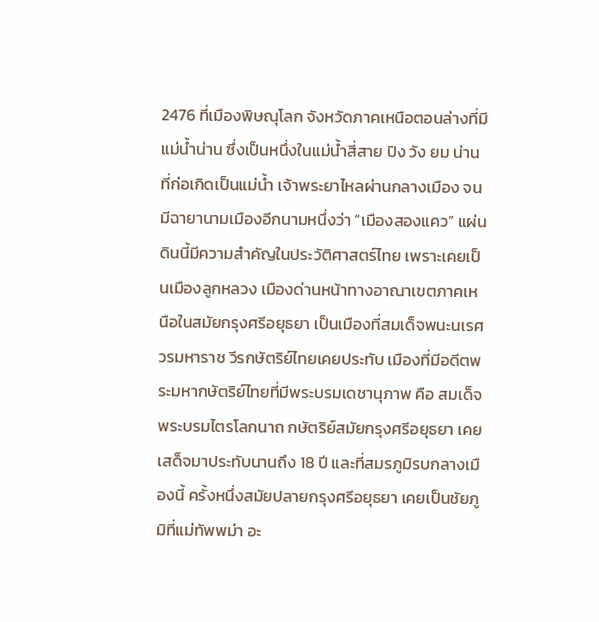2476 ที่เมืองพิษณุโลก จังหวัดภาคเหนือตอนล่างที่มีแม่น้ำน่าน ซึ่งเป็นหนึ่งในแม่น้ำสี่สาย ปิง วัง ยม น่าน ที่ก่อเกิดเป็นแม่น้ำ เจ้าพระยาไหลผ่านกลางเมือง จนมีฉายานามเมืองอีกนามหนึ่งว่า “เมืองสองแคว” แผ่นดินนี้มีความสำคัญในประวัติศาสตร์ไทย เพราะเคยเป็นเมืองลูกหลวง เมืองด่านหน้าทางอาณาเขตภาคเหนือในสมัยกรุงศรีอยุธยา เป็นเมืองที่สมเด็จพนะนเรศวรมหาราช วีรกษัตริย์ไทยเคยประทับ เมืองที่มีอดีตพระมหากษัตริย์ไทยที่มีพระบรมเดชานุภาพ คือ สมเด็จพระบรมไตรโลกนาถ กษัตริย์สมัยกรุงศรีอยุธยา เคยเสด็จมาประทับนานถึง 18 ปี และที่สมรภูมิรบกลางเมืองนี้ ครั้งหนึ่งสมัยปลายกรุงศรีอยุธยา เคยเป็นชัยภูมิที่แม่ทัพพม่า อะ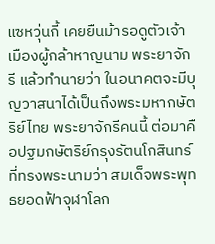แซหวุ่นกี้ เคยยืนม้ารอดูตัวเจ้าเมืองผู้กล้าหาญนาม พระยาจักรี แล้วทำนายว่า ในอนาคตจะมีบุญวาสนาได้เป็นถึงพระมหากษัตริย์ไทย พระยาจักรีคนนี้ ต่อมาคือปฐมกษัตริย์กรุงรัตนโกสินทร์ที่ทรงพระนามว่า สมเด็จพระพุทธยอดฟ้าจุฬาโลก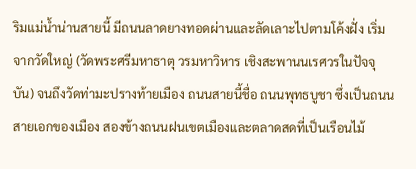ริมแม่น้ำน่านสายนี้ มีถนนลาดยางทอดผ่านและลัดเลาะไปตามโค้งฝั่ง เริ่มจากวัดใหญ่ (วัดพระศรีมหาธาตุ วรมหาวิหาร เชิงสะพานนเรศวรในปัจจุบัน) จนถึงวัดท่ามะปรางท้ายเมือง ถนนสายนี้ชื่อ ถนนพุทธบูชา ซึ่งเป็นถนนสายเอกของเมือง สองข้างถนนฝนเขตเมืองและตลาดสดที่เป็นเรือนไม้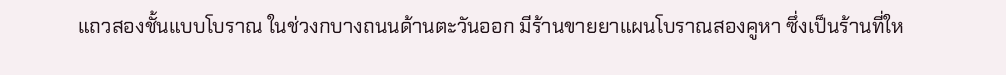แถวสองชั้นแบบโบราณ ในช่วงกบางถนนด้านตะวันออก มีร้านขายยาแผนโบราณสองคูหา ซึ่งเป็นร้านที่ให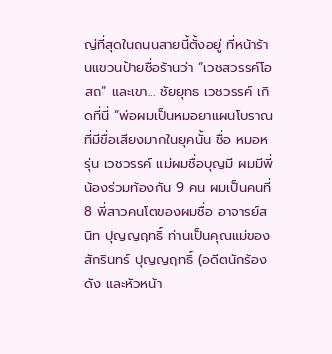ญ่ที่สุดในถนนสายนี้ตั้งอยู่ ที่หน้าร้านแขวนป้ายชื่อร้านว่า “เวชสวรรค์โอสถ” และเขา... ชัยยุทธ เวชวรรค์ เกิดที่นี่ “พ่อผมเป็นหมอยาแผนโบราณ ที่มีขื่อเสียงมากในยุคนั้น ชื่อ หมอหรุ่น เวชวรรค์ แม่ผมชื่อบุญมี ผมมีพี่น้องร่วมท้องกัน 9 คน ผมเป็นคนที่ 8 พี่สาวคนโตของผมชื่อ อาจารย์สนิท ปุญญฤทธิ์ ท่านเป็นคุณแม่ของสักรินทร์ ปุญญฤทธิ์ (อดีตนักร้องดัง และหัวหน้า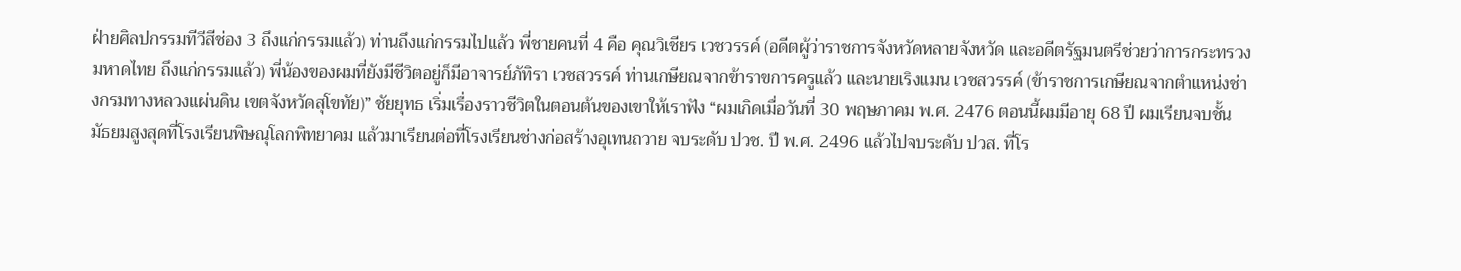ฝ่ายศิลปกรรมทีวีสีช่อง 3 ถึงแก่กรรมแล้ว) ท่านถึงแก่กรรมไปแล้ว พี่ชายคนที่ 4 คือ คุณวิเชียร เวชวรรค์ (อดีตผู้ว่าราชการจังหวัดหลายจังหวัด และอดีตรัฐมนตรีช่วยว่าการกระทรวงมหาดไทย ถึงแก่กรรมแล้ว) พี่น้องของผมที่ยังมีชีวิตอยู่ก็มีอาจารย์ภัทิรา เวชสวรรค์ ท่านเกษียณจากข้าราขการครูแล้ว และนายเริงแมน เวชสวรรค์ (ข้าราชการเกษียณจากตำแหน่งช่างกรมทางหลวงแผ่นดิน เขตจังหวัดสุโขทัย)” ชัยยุทธ เริ่มเรื่องราวชีวิตในตอนต้นของเขาให้เราฟัง “ผมเกิดเมื่อวันที่ 30 พฤษภาคม พ.ศ. 2476 ตอนนี้ผมมีอายุ 68 ปี ผมเรียนจบชั้นมัธยมสูงสุดที่โรงเรียนพิษณุโลกพิทยาคม แล้วมาเรียนต่อที่โรงเรียนช่างก่อสร้างอุเทนถวาย จบระดับ ปวช. ปี พ.ศ. 2496 แล้วไปจบระดับ ปวส. ที่โร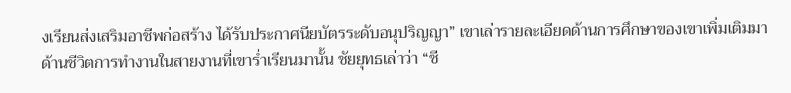งเรียนส่งเสริมอาชีพก่อสร้าง ได้รับประกาศนียบัตรระดับอนุปริญญา” เขาเล่ารายละเอียดด้านการศึกษาของเขาเพิ่มเติมมา ด้านชีวิตการทำงานในสายงานที่เขาร่ำเรียนมานั้น ชัยยุทธเล่าว่า “ชี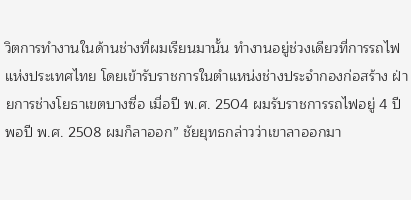วิตการทำงานในด้านช่างที่ผมเรียนมานั้น ทำงานอยู่ช่วงเดียวที่การรถไฟแห่งประเทศไทย โดยเข้ารับราชการในตำแหน่งช่างประจำกองก่อสร้าง ฝ่ายการช่างโยธาเขตบางซื่อ เมื่อปี พ.ศ. 2504 ผมรับราชการรถไฟอยู่ 4 ปี พอปี พ.ศ. 2508 ผมก็ลาออก” ชัยยุทธกล่าวว่าเขาลาออกมา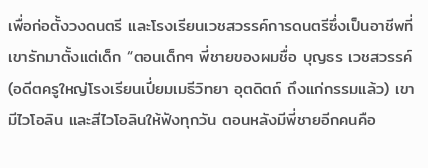เพื่อก่อตั้งวงดนตรี และโรงเรียนเวชสวรรค์การดนตรีซึ่งเป็นอาชีพที่เขารักมาตั้งแต่เด็ก “ตอนเด็กๆ พี่ชายของผมชื่อ บุญธร เวชสวรรค์ (อดีตครูใหญ่โรงเรียนเปี่ยมเมธีวิทยา อุตดิตถ์ ถึงแก่กรรมแล้ว) เขามีไวโอลิน และสีไวโอลินให้ฟังทุกวัน ตอนหลังมีพี่ชายอีกคนคือ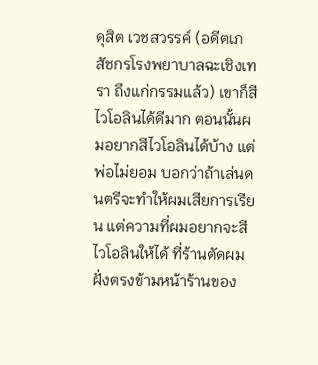ดุสิต เวชสวรรค์ (อดีตเภสัชกรโรงพยาบาลฉะเชิงเทรา ถึงแก่กรรมแล้ว) เขาก็สีไวโอลินได้ดีมาก ตอนนั้นผมอยากสีไวโอลินได้บ้าง แต่พ่อไม่ยอม บอกว่าถ้าเล่นดนตรีจะทำให้ผมเสียการเรียน แต่ความที่ผมอยากจะสีไวโอลินให้ได้ ที่ร้านตัดผมฝั่งตรงข้ามหน้าร้านของ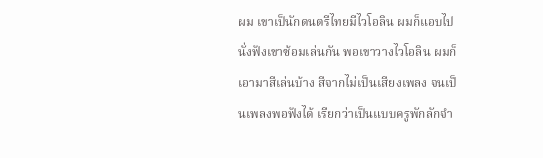ผม เขาเป็นักดนตรีไทยมีไวโอลิน ผมก็แอบไปนั่งฟังเขาซ้อมเล่นกัน พอเขาวางไวโอลิน ผมก็เอามาสีเล่นบ้าง สีจากไม่เป็นเสียงเพลง จนเป็นเพลงพอฟังได้ เรียกว่าเป็นแบบครูพักลักจำ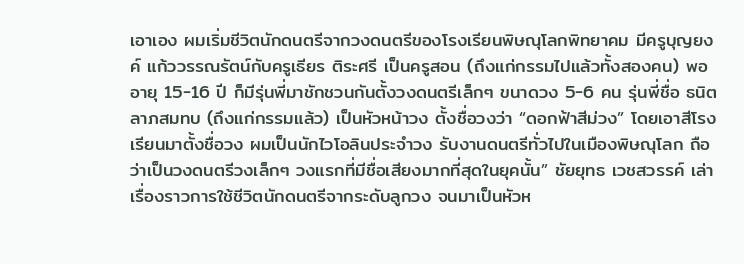เอาเอง ผมเริ่มชีวิตนักดนตรีจากวงดนตรีของโรงเรียนพิษณุโลกพิทยาคม มีครูบุญยงค์ แก้ววรรณรัตน์กับครูเธียร ติระศรี เป็นครูสอน (ถึงแก่กรรมไปแล้วทั้งสองคน) พออายุ 15-16 ปี ก็มีรุ่นพี่มาชักชวนกันตั้งวงดนตรีเล็กๆ ขนาดวง 5-6 คน รุ่นพี่ชื่อ ธนิต ลาภสมทบ (ถึงแก่กรรมแล้ว) เป็นหัวหน้าวง ตั้งชื่อวงว่า “ดอกฟ้าสีม่วง” โดยเอาสีโรงเรียนมาตั้งชื่อวง ผมเป็นนักไวโอลินประจำวง รับงานดนตรีทั่วไปในเมืองพิษณุโลก ถือว่าเป็นวงดนตรีวงเล็กๆ วงแรกที่มีชื่อเสียงมากที่สุดในยุคนั้น” ชัยยุทธ เวชสวรรค์ เล่าเรื่องราวการใช้ชีวิตนักดนตรีจากระดับลูกวง จนมาเป็นหัวห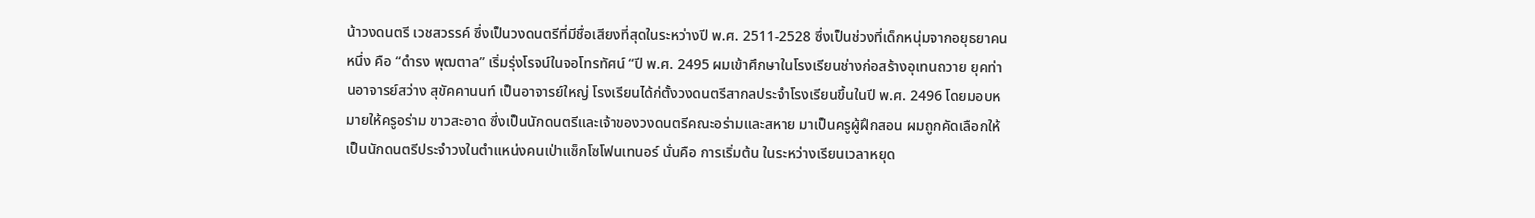น้าวงดนตรี เวชสวรรค์ ซึ่งเป็นวงดนตรีที่มีชื่อเสียงที่สุดในระหว่างปี พ.ศ. 2511-2528 ซึ่งเป็นช่วงที่เด็กหนุ่มจากอยุธยาคนหนึ่ง คือ “ดำรง พุฒตาล” เริ่มรุ่งโรจน์ในจอโทรทัศน์ “ปี พ.ศ. 2495 ผมเข้าศึกษาในโรงเรียนช่างก่อสร้างอุเทนถวาย ยุคท่านอาจารย์สว่าง สุขัคคานนท์ เป็นอาจารย์ใหญ่ โรงเรียนได้ก่ตั้งวงดนตรีสากลประจำโรงเรียนขึ้นในปี พ.ศ. 2496 โดยมอบหมายให้ครูอร่าม ขาวสะอาด ซึ่งเป็นนักดนตรีและเจ้าของวงดนตรีคณะอร่ามและสหาย มาเป็นครูผู้ฝึกสอน ผมถูกคัดเลือกให้เป็นนักดนตรีประจำวงในตำแหน่งคนเป่าแซ็กโซโฟนเทนอร์ นั่นคือ การเริ่มต้น ในระหว่างเรียนเวลาหยุด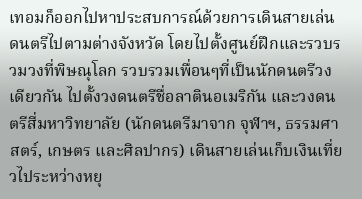เทอมก็ออกไปหาประสบการณ์ด้วยการเดินสายเล่นดนตรีไปตามต่างจังหวัด โดยไปตั้งศูนย์ฝึกและรวบรวมวงที่พิษณุโลก รวบรวมเพื่อนๆที่เป็นนักดนตรีวงเดียวกัน ไปตั้งวงดนตรีชื่อลาตินอเมริกัน และวงดนตรีสี่มหาวิทยาลัย (นักดนตรีมาจาก จุฬาฯ, ธรรมศาสตร์, เกษตร และศิลปากร) เดินสายเล่นเก็บเงินเที่ยวไประหว่างหยุ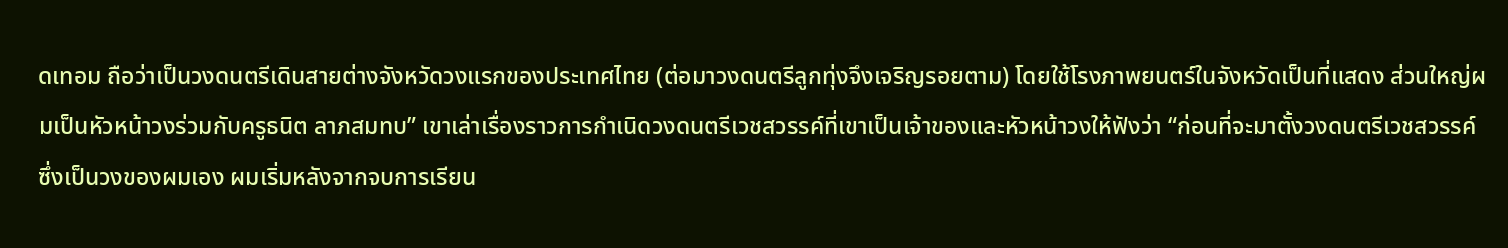ดเทอม ถือว่าเป็นวงดนตรีเดินสายต่างจังหวัดวงแรกของประเทศไทย (ต่อมาวงดนตรีลูกทุ่งจึงเจริญรอยตาม) โดยใช้โรงภาพยนตร์ในจังหวัดเป็นที่แสดง ส่วนใหญ่ผมเป็นหัวหน้าวงร่วมกับครูธนิต ลาภสมทบ” เขาเล่าเรื่องราวการกำเนิดวงดนตรีเวชสวรรค์ที่เขาเป็นเจ้าของและหัวหน้าวงให้ฟังว่า “ก่อนที่จะมาตั้งวงดนตรีเวชสวรรค์ซึ่งเป็นวงของผมเอง ผมเริ่มหลังจากจบการเรียน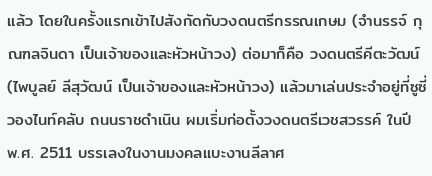แล้ว โดยในครั้งแรกเข้าไปสังกัดกับวงดนตรีกรรณเกษม (จำนรรจ์ กุณฑลจินดา เป็นเจ้าของและหัวหน้าวง) ต่อมาก็คือ วงดนตรีคีตะวัฒน์ (ไพบูลย์ ลีสุวัฒน์ เป็นเจ้าของและหัวหน้าวง) แล้วมาเล่นประจำอยู่ที่ซูซี่วองไนท์คลับ ถนนราชดำเนิน ผมเริ่มก่อตั้งวงดนตรีเวชสวรรค์ ในปี พ.ศ. 2511 บรรเลงในงานมงคลแบะงานลีลาศ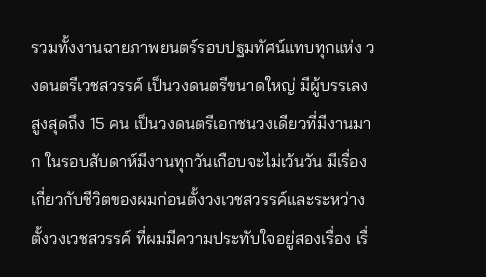รวมทั้งงานฉายภาพยนตร์รอบปฐมทัศน์แทบทุกแห่ง วงดนตรีเวชสวรรค์ เป็นวงดนตรีขนาดใหญ่ มีผู้บรรเลงสูงสุดถึง 15 คน เป็นวงดนตรีเอกชนวงเดียวที่มีงานมาก ในรอบสับดาห์มีงานทุกวันเกือบจะไม่เว้นวัน มีเรื่องเกี่ยวกับชีวิตของผมก่อนตั้งวงเวชสวรรค์และระหว่างตั้งวงเวชสวรรค์ ที่ผมมีความประทับใจอยู่สองเรื่อง เรื่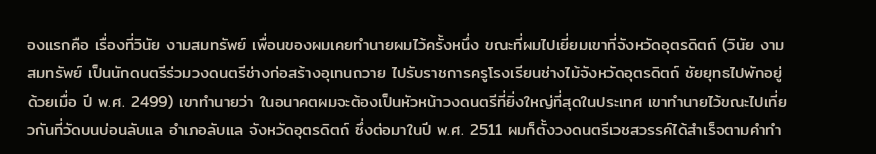องแรกคือ เรื่องที่วินัย งามสมทรัพย์ เพื่อนของผมเคยทำนายผมไว้ครั้งหนึ่ง ขณะที่ผมไปเยี่ยมเขาที่จังหวัดอุตรดิตถ์ (วินัย งามสมทรัพย์ เป็นนักดนตรีร่วมวงดนตรีช่างก่อสร้างอุเทนถวาย ไปรับราชการครูโรงเรียนช่างไม้จังหวัดอุตรดิตถ์ ชัยยุทธไปพักอยู่ด้วยเมื่อ ปี พ.ศ. 2499) เขาทำนายว่า ในอนาคตผมจะต้องเป็นหัวหน้าวงดนตรีที่ยิ่งใหญ่ที่สุดในประเทศ เขาทำนายไว้ขณะไปเที่ยวกันที่วัดบนบ่อนลับแล อำเภอลับแล จังหวัดอุตรดิตถ์ ซึ่งต่อมาในปี พ.ศ. 2511 ผมก็ตั้งวงดนตรีเวชสวรรค์ได้สำเร็จตามคำทำ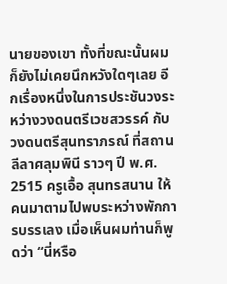นายของเขา ทั้งที่ขณะนั้นผมก็ยังไม่เคยนึกหวังใดๆเลย อีกเรื่องหนึ่งในการประชันวงระหว่างวงดนตรีเวชสวรรค์ กับ วงดนตรีสุนทราภรณ์ ที่สถานลีลาศลุมพินี ราวๆ ปี พ.ศ. 2515 ครูเอื้อ สุนทรสนาน ให้คนมาตามไปพบระหว่างพักการบรรเลง เมื่อเห็นผมท่านก็พูดว่า “นี่หรือ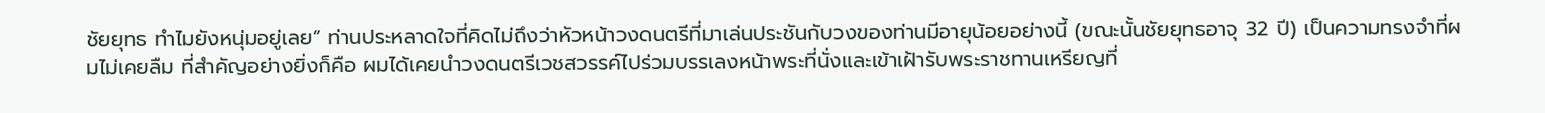ชัยยุทธ ทำไมยังหนุ่มอยู่เลย” ท่านประหลาดใจที่คิดไม่ถึงว่าหัวหน้าวงดนตรีที่มาเล่นประชันกับวงของท่านมีอายุน้อยอย่างนี้ (ขณะนั้นชัยยุทธอาจุ 32 ปี) เป็นความทรงจำที่ผมไม่เคยลืม ที่สำคัญอย่างยิ่งก็คือ ผมได้เคยนำวงดนตรีเวชสวรรค์ไปร่วมบรรเลงหน้าพระที่นั่งและเข้าเฝ้ารับพระราชทานเหรียญที่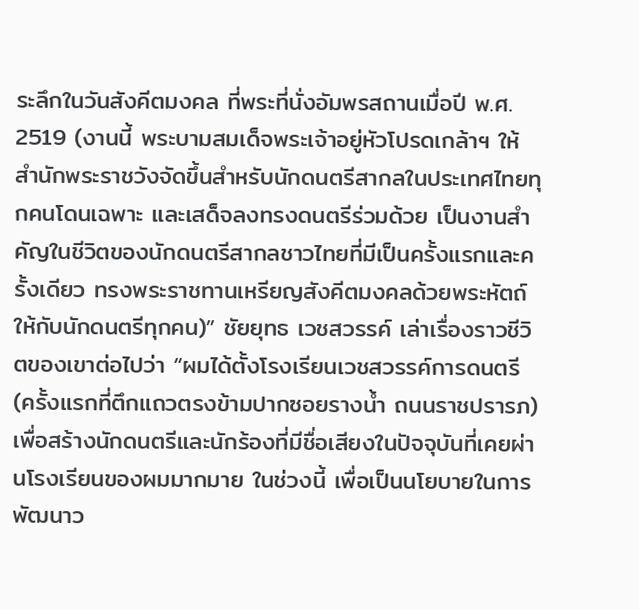ระลึกในวันสังคีตมงคล ที่พระที่นั่งอัมพรสถานเมื่อปี พ.ศ. 2519 (งานนี้ พระบามสมเด็จพระเจ้าอยู่หัวโปรดเกล้าฯ ให้สำนักพระราชวังจัดขึ้นสำหรับนักดนตรีสากลในประเทศไทยทุกคนโดนเฉพาะ และเสด็จลงทรงดนตรีร่วมด้วย เป็นงานสำคัญในชีวิตของนักดนตรีสากลชาวไทยที่มีเป็นครั้งแรกและครั้งเดียว ทรงพระราชทานเหรียญสังคีตมงคลด้วยพระหัตถ์ให้กับนักดนตรีทุกคน)” ชัยยุทธ เวชสวรรค์ เล่าเรื่องราวชีวิตของเขาต่อไปว่า “ผมได้ตั้งโรงเรียนเวชสวรรค์การดนตรี (ครั้งแรกที่ตึกแถวตรงข้ามปากซอยรางน้ำ ถนนราชปรารภ) เพื่อสร้างนักดนตรีและนักร้องที่มีชื่อเสียงในปัจจุบันที่เคยผ่านโรงเรียนของผมมากมาย ในช่วงนี้ เพื่อเป็นนโยบายในการพัฒนาว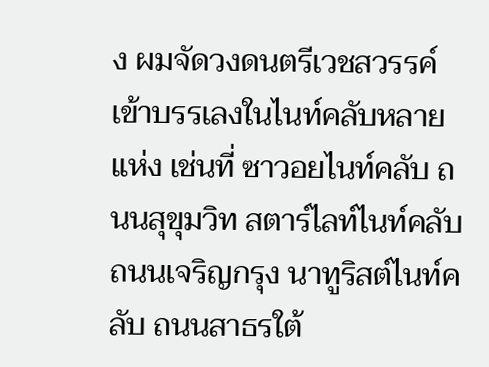ง ผมจัดวงดนตรีเวชสวรรค์เข้าบรรเลงในไนท์คลับหลายแห่ง เช่นที่ ซาวอยไนท์คลับ ถนนสุขุมวิท สตาร์ไลท์ไนท์คลับ ถนนเจริญกรุง นาทูริสต์ไนท์คลับ ถนนสาธรใต้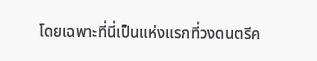โดยเฉพาะที่นี่เป็นแห่งแรกที่วงดนตรีค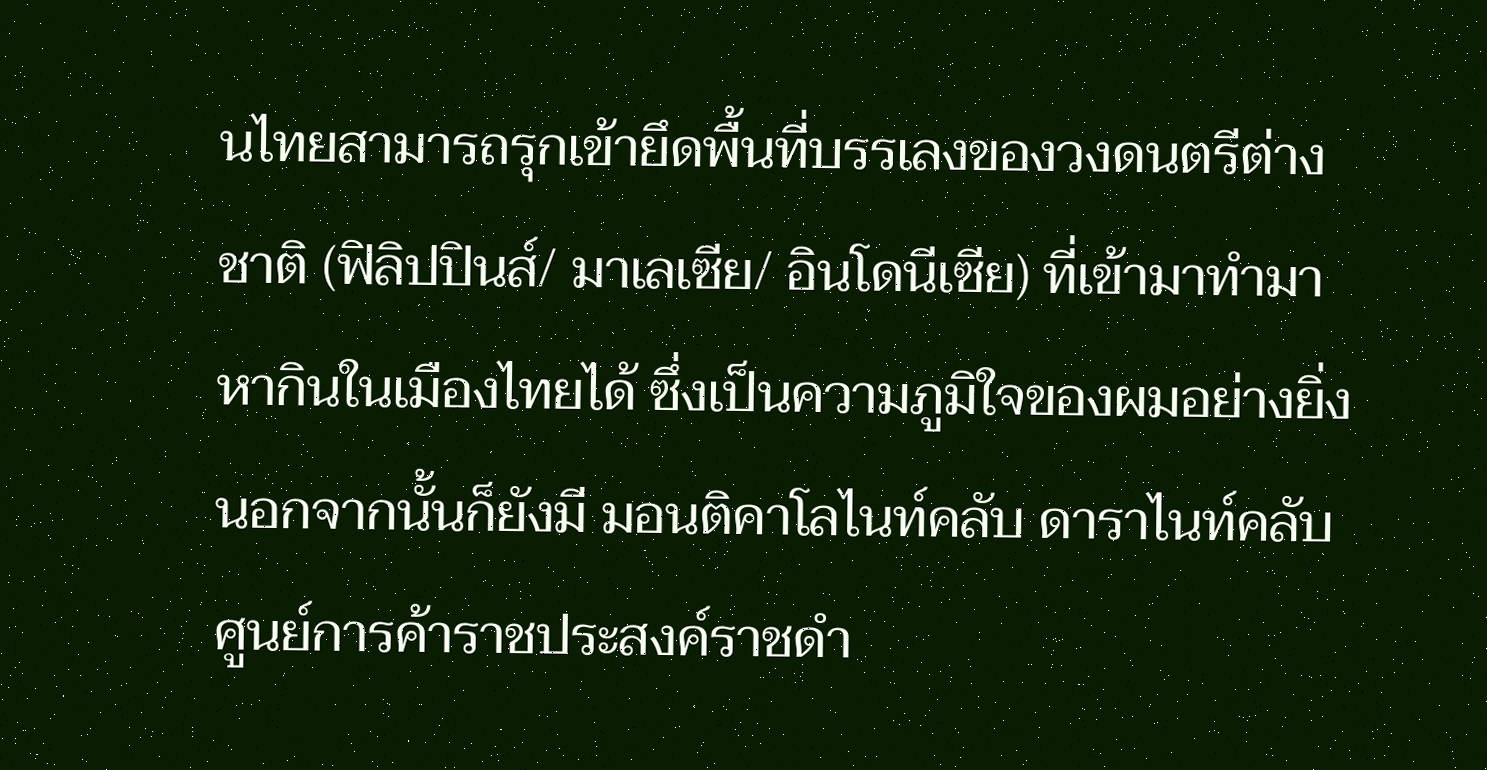นไทยสามารถรุกเข้ายึดพื้นที่บรรเลงของวงดนตรีต่างชาติ (ฟิลิปปินส์/ มาเลเซีย/ อินโดนีเซีย) ที่เข้ามาทำมาหากินในเมืองไทยได้ ซึ่งเป็นความภูมิใจของผมอย่างยิ่ง นอกจากนั้นก็ยังมี มอนติคาโลไนท์คลับ ดาราไนท์คลับ ศูนย์การค้าราชประสงค์ราชดำ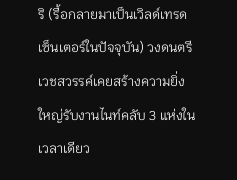ริ (รื้อกลายมาเป็นเวิลด์เทรดเซ็นเตอร์ในปัจจุบัน) วงดนตรีเวชสวรรค์เคยสร้างความยิ่งใหญ่รับงานไนท์คลับ 3 แห่งในเวลาเดียว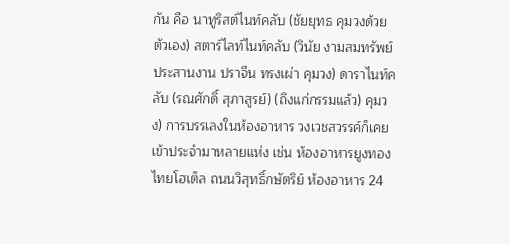กัน คือ นาทูริสต์ไนท์คลับ (ชัยยุทธ คุมวงด้วยตัวเอง) สตาร์ไลท์ไนท์คลับ (วินัย งามสมทรัพย์ ประสานงาน ปราจีน ทรงเผ่า คุมวง) ดาราไนท์คลับ (รณศักดิ์ สุภาสูรย์) (ถึงแก่กรรมแล้ว) คุมวง) การบรรเลงในห้องอาหาร วงเวชสวรรค์ก็เคยเข้าประจำมาหลายแห่ง เช่น ห้องอาหารยูงทอง ไทยโฮเต็ล ถนนวิสุทธิ์กษัตริย์ ห้องอาหาร 24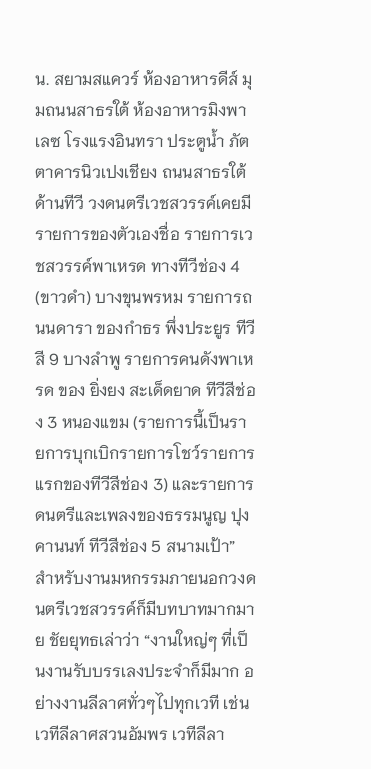น. สยามสแควร์ ห้องอาหารดีส์ มุมถนนสาธรใต้ ห้องอาหารมิงพาเลซ โรงแรงอินทรา ประตูน้ำ ภัตตาคารนิวเปงเชียง ถนนสาธรใต้ ด้านทีวี วงดนตรีเวชสวรรค์เคยมีรายการของตัวเองชื่อ รายการเวชสวรรค์พาเหรด ทางทีวีช่อง 4 (ขาวดำ) บางขุนพรหม รายการถนนดารา ของกำธร พึ่งประยูร ทีวีสี 9 บางลำพู รายการคนดังพาเหรด ของ ยิ่งยง สะเด็ดยาด ทีวีสีช่อง 3 หนองแขม (รายการนี้เป็นรายการบุกเบิกรายการโชว์รายการแรกของทีวีสีช่อง 3) และรายการดนตรีและเพลงของธรรมนูญ ปุงคานนท์ ทีวีสีช่อง 5 สนามเป้า” สำหรับงานมหกรรมภายนอกวงดนตรีเวชสวรรค์ก็มีบทบาทมากมาย ชัยยุทธเล่าว่า “งานใหญ่ๆ ที่เป็นงานรับบรรเลงประจำก็มีมาก อย่างงานลีลาศทั่วๆไปทุกเวที เช่น เวทีลีลาศสวนอัมพร เวทีลีลา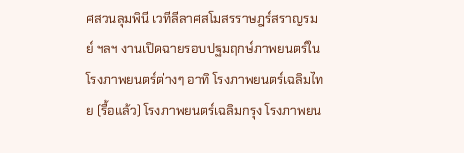ศสวนลุมพินี เวทีลีลาศสโมสรราษฎร์สราญรมย์ ฯลฯ งานเปิดฉายรอบปฐมฤกษ์ภาพยนตร์ในโรงภาพยนตร์ต่างๆ อาทิ โรงภาพยนตร์เฉลิมไทย (รื้อแล้ว) โรงภาพยนตร์เฉลิมกรุง โรงภาพยน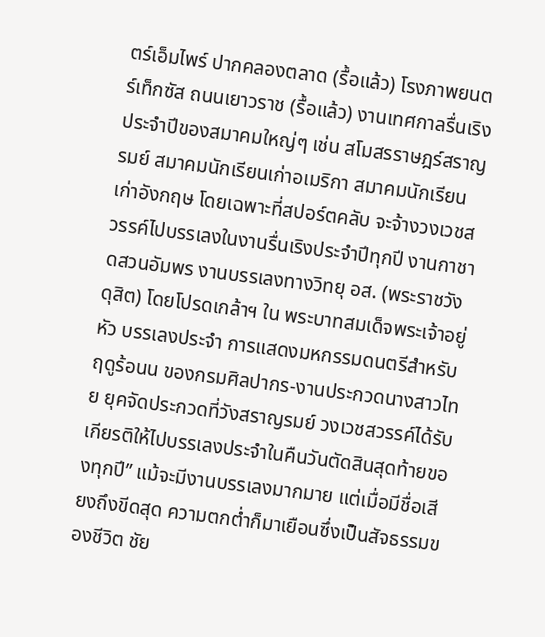ตร์เอ็มไพร์ ปากคลองตลาด (รื้อแล้ว) โรงภาพยนตร์เท็กซัส ถนนเยาวราช (รื้อแล้ว) งานเทศกาลรื่นเริงประจำปีของสมาคมใหญ่ๆ เช่น สโมสรราษฎร์สราญรมย์ สมาคมนักเรียนเก่าอเมริกา สมาคมนักเรียนเก่าอังกฤษ โดยเฉพาะที่สปอร์ตคลับ จะจ้างวงเวชสวรรค์ไปบรรเลงในงานรื่นเริงประจำปีทุกปี งานกาชาดสวนอัมพร งานบรรเลงทางวิทยุ อส. (พระราชวังดุสิต) โดยโปรดเกล้าฯ ใน พระบาทสมเด็จพระเจ้าอยู่หัว บรรเลงประจำ การแสดงมหกรรมดนตรีสำหรับฤดูร้อนน ของกรมศิลปากร-งานประกวดนางสาวไทย ยุคจัดประกวดที่วังสราญรมย์ วงเวชสวรรค์ได้รับเกียรติให้ไปบรรเลงประจำในคืนวันตัดสินสุดท้ายของทุกปี” แม้จะมีงานบรรเลงมากมาย แต่เมื่อมีชื่อเสียงถึงขีดสุด ความตกต่ำก็มาเยือนซึ่งเป็นสัจธรรมของชีวิต ชัย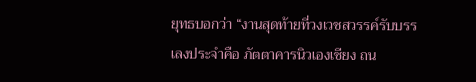ยุทธบอกว่า “งานสุดท้ายที่วงเวชสวรรค์รับบรรเลงประจำคือ ภัตตาคารนิวเองเชียง ถน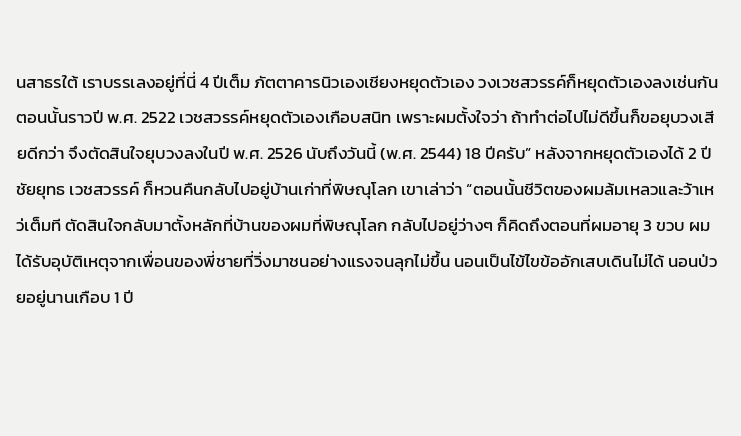นสาธรใต้ เราบรรเลงอยู่ที่นี่ 4 ปีเต็ม ภัตตาคารนิวเองเชียงหยุดตัวเอง วงเวชสวรรค์ก็หยุดตัวเองลงเช่นกัน ตอนนั้นราวปี พ.ศ. 2522 เวชสวรรค์หยุดตัวเองเกือบสนิท เพราะผมตั้งใจว่า ถ้าทำต่อไปไม่ดีขึ้นก็ขอยุบวงเสียดีกว่า จึงตัดสินใจยุบวงลงในปี พ.ศ. 2526 นับถึงวันนี้ (พ.ศ. 2544) 18 ปีครับ” หลังจากหยุดตัวเองได้ 2 ปี ชัยยุทธ เวชสวรรค์ ก็หวนคืนกลับไปอยู่บ้านเก่าที่พิษณุโลก เขาเล่าว่า “ตอนนั้นชีวิตของผมล้มเหลวและว้าเหว่เต็มที ตัดสินใจกลับมาตั้งหลักที่บ้านของผมที่พิษณุโลก กลับไปอยู่ว่างๆ ก็คิดถึงตอนที่ผมอายุ 3 ขวบ ผมได้รับอุบัติเหตุจากเพื่อนของพี่ชายที่วิ่งมาชนอย่างแรงจนลุกไม่ขึ้น นอนเป็นไข้ไขข้ออักเสบเดินไม่ได้ นอนป่วยอยู่นานเกือบ 1 ปี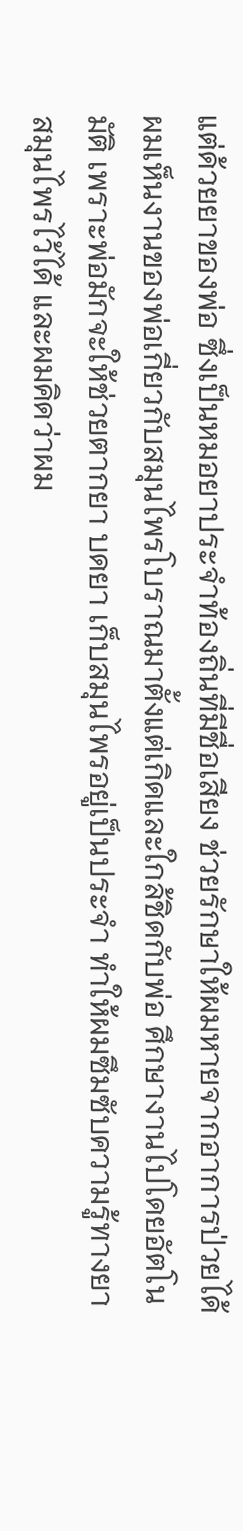แต่ด้วยยาของพ่อ ซึ่งเป็นหมอยาประจำท้องถิ่นที่มีชื่อเสียง ช่วยรักษาให้ผมหายจากอาการป่วยได้ ผมเห็นงานของพ่อเกี่ยวกับสมุนไพรโบราณมาตั้งแต่เกิดและใกล้ชิดกับพ่อ ศึกษางานไปโดยอัตโนมัติ เพราะพ่อมักจะให้ช่วยตากยา บดยา เก็บสมุนไพรอยู่เป็นประจำ ทำให้ผมซึมซับความรู้ทางยาสมุนไพรไว้ได้ และผมคิดว่าผม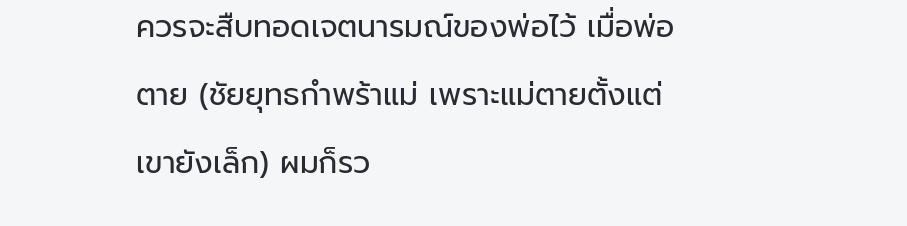ควรจะสืบทอดเจตนารมณ์ของพ่อไว้ เมื่อพ่อตาย (ชัยยุทธกำพร้าแม่ เพราะแม่ตายตั้งแต่เขายังเล็ก) ผมก็รว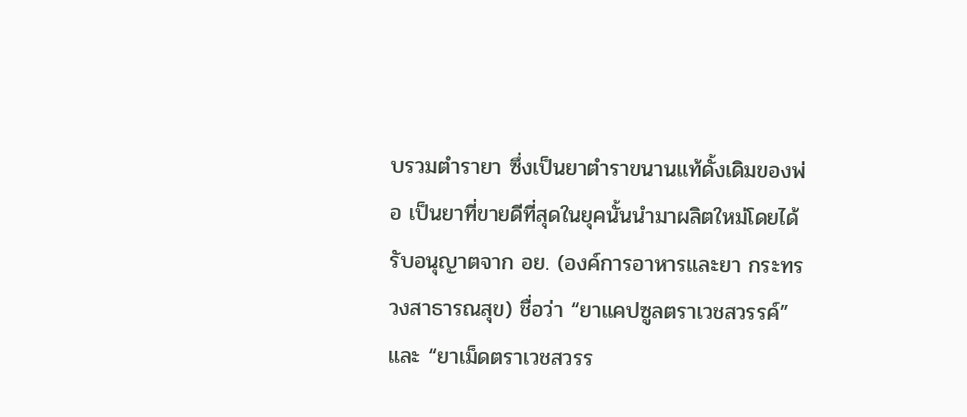บรวมตำรายา ซึ่งเป็นยาตำราขนานแท้ดั้งเดิมของพ่อ เป็นยาที่ขายดีที่สุดในยุคนั้นนำมาผลิตใหม่โดยได้รับอนุญาตจาก อย. (องค์การอาหารและยา กระทรวงสาธารณสุข) ชื่อว่า “ยาแคปซูลตราเวชสวรรค์” และ “ยาเม็ดตราเวชสวรร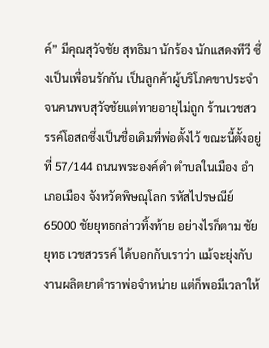ค์” มีคุณสุวัจชัย สุทธิมา นักร้อง นักแสดงทีวี ซึ่งเป็นเพื่อนรักกัน เป็นลูกค้าผู้บริโภคขาประจำ จนคนพบสุวัจชัยแต่ทายอายุไม่ถูก ร้านเวชสวรรค์โอสถซึ่งเป็นชื่อเดิมที่พ่อตั้งไว้ ขณะนี้ตั้งอยู่ที่ 57/144 ถนนพระองค์ดำ ตำบลในเมือง อำเภอเมือง จังหวัดพิษณุโลก รหัสไปรษณีย์ 65000 ชัยยุทธกล่าวทิ้งท้าย อย่างไรก็ตาม ชัยยุทธ เวชสวรรค์ ได้บอกกับเราว่า แม้จะยุ่งกับงานผลิตยาตำราพ่อจำหน่าย แต่ก็พอมีเวลาให้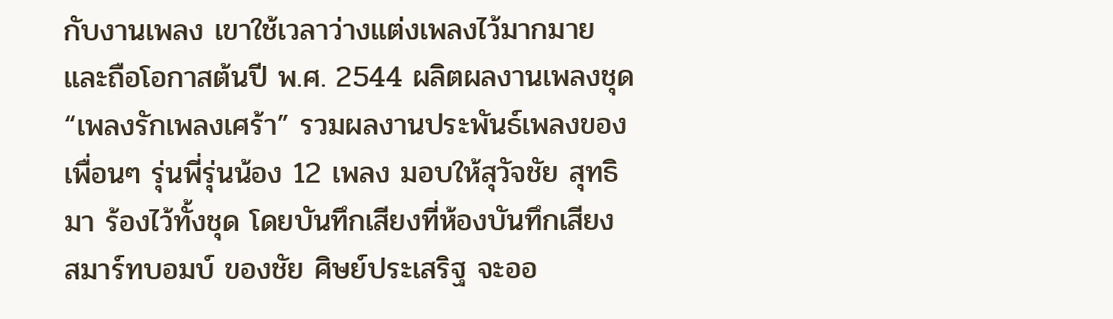กับงานเพลง เขาใช้เวลาว่างแต่งเพลงไว้มากมาย และถือโอกาสต้นปี พ.ศ. 2544 ผลิตผลงานเพลงชุด “เพลงรักเพลงเศร้า” รวมผลงานประพันธ์เพลงของเพื่อนๆ รุ่นพี่รุ่นน้อง 12 เพลง มอบให้สุวัจชัย สุทธิมา ร้องไว้ทั้งชุด โดยบันทึกเสียงที่ห้องบันทึกเสียง สมาร์ทบอมบ์ ของชัย ศิษย์ประเสริฐ จะออ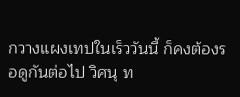กวางแผงเทปในเร็ววันนี้ ก็คงต้องรอดูกันต่อไป วิศนุ ท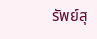รัพย์สุ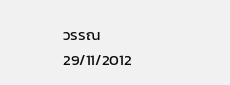วรรณ
29/11/2012